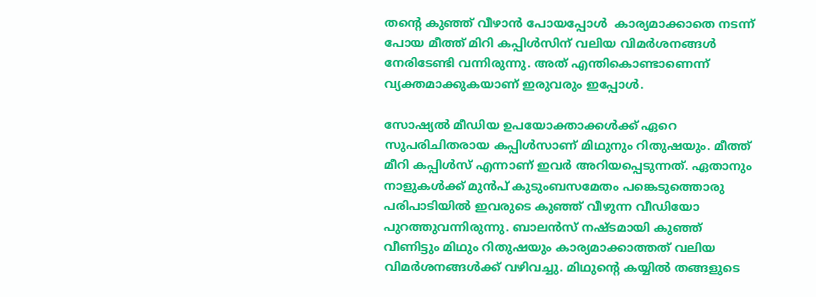തന്‍റെ കുഞ്ഞ് വീഴാന്‍ പോയപ്പോള്‍  കാര്യമാക്കാതെ നടന്ന് പോയ മീത്ത് മിറി കപ്പിള്‍സിന് വലിയ വിമര്‍ശനങ്ങള്‍ നേരിടേണ്ടി വന്നിരുന്നു. അത് എന്തികൊണ്ടാണെന്ന് വ്യക്തമാക്കുകയാണ് ഇരുവരും ഇപ്പോള്‍.

സോഷ്യൽ മീഡിയ ഉപയോക്താക്കൾക്ക് ഏറെ സുപരിചിതരായ കപ്പിൾസാണ് മിഥുനും റിതുഷയും. മീത്ത് മീറി കപ്പിൾസ് എന്നാണ് ഇവർ അറിയപ്പെടുന്നത്. ഏതാനും നാളുകൾക്ക് മുൻപ് കുടുംബസമേതം പങ്കെടുത്തൊരു പരിപാടിയിൽ ഇവരുടെ കുഞ്ഞ് വീഴുന്ന വീഡിയോ പുറത്തുവന്നിരുന്നു. ബാലൻസ് നഷ്ടമായി കുഞ്ഞ് വീണിട്ടും മിഥും റിതുഷയും കാര്യമാക്കാത്തത് വലിയ വിമർശനങ്ങൾക്ക് വഴിവച്ചു. മിഥുന്റെ കയ്യിൽ തങ്ങളുടെ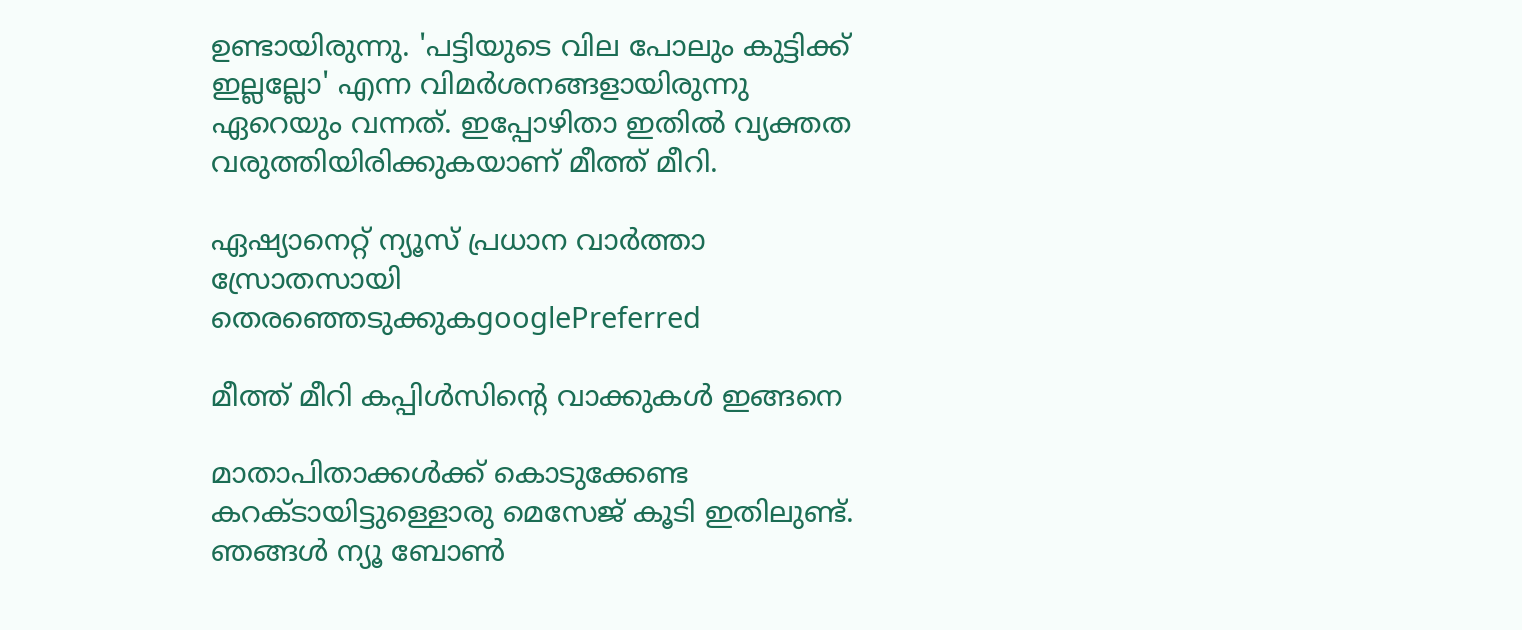ഉണ്ടായിരുന്നു. 'പട്ടിയുടെ വില പോലും കുട്ടിക്ക് ഇല്ലല്ലോ' എന്ന വിമർശനങ്ങളായിരുന്നു ഏറെയും വന്നത്. ഇപ്പോഴിതാ ഇതിൽ വ്യക്തത വരുത്തിയിരിക്കുകയാണ് മീത്ത് മീറി.

ഏഷ്യാനെറ്റ് ന്യൂസ് പ്രധാന വാർത്താ സ്രോതസായി തെരഞ്ഞെടുക്കുകgooglePreferred

മീത്ത് മീറി കപ്പിൾസിന്റെ വാക്കുകൾ ഇങ്ങനെ

മാതാപിതാക്കൾക്ക് കൊടുക്കേണ്ട കറക്ടായിട്ടുള്ളൊരു മെസേജ് കൂടി ഇതിലുണ്ട്. ഞങ്ങൾ ന്യൂ ബോൺ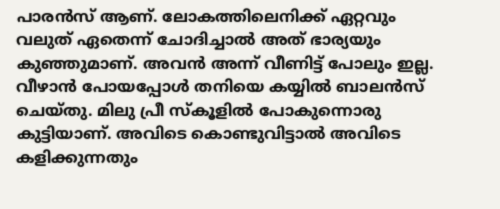പാരൻസ് ആണ്. ലോകത്തിലെനിക്ക് ഏറ്റവും വലുത് ഏതെന്ന് ചോദിച്ചാൽ അത് ഭാര്യയും കുഞ്ഞുമാണ്. അവൻ അന്ന് വീണിട്ട് പോലും ഇല്ല. വീഴാൻ പോയപ്പോൾ തനിയെ കയ്യിൽ ബാലൻസ് ചെയ്തു. മിലു പ്രീ സ്കൂളില്‍ പോകുന്നൊരു കുട്ടിയാണ്. അവിടെ കൊണ്ടുവിട്ടാല്‍ അവിടെ കളിക്കുന്നതും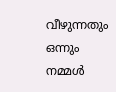വീഴുന്നതും ഒന്നും നമ്മള്‍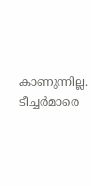കാണുന്നില്ല. ടീച്ചര്‍മാരെ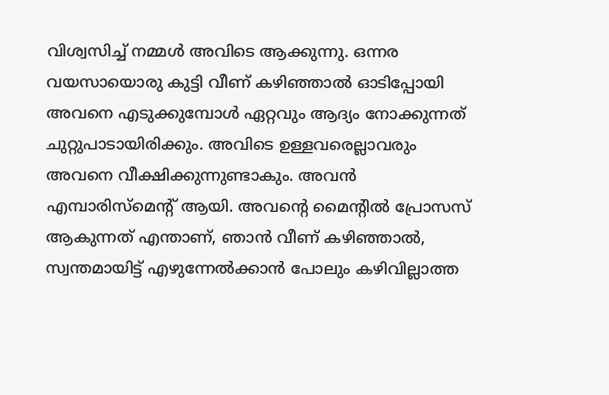വിശ്വസിച്ച് നമ്മള്‍ അവിടെ ആക്കുന്നു. ഒന്നര വയസായൊരു കുട്ടി വീണ് കഴിഞ്ഞാല്‍ ഓടിപ്പോയി അവനെ എടുക്കുമ്പോള്‍ ഏറ്റവും ആദ്യം നോക്കുന്നത് ചുറ്റുപാടായിരിക്കും. അവിടെ ഉള്ളവരെല്ലാവരും അവനെ വീക്ഷിക്കുന്നുണ്ടാകും. അവന്‍ എമ്പാരിസ്മെന്‍റ് ആയി. അവന്‍റെ മൈന്‍റില്‍ പ്രോസസ് ആകുന്നത് എന്താണ്, ഞാന്‍ വീണ് കഴിഞ്ഞാല്‍, സ്വന്തമായിട്ട് എഴുന്നേല്‍ക്കാന്‍ പോലും കഴിവില്ലാത്ത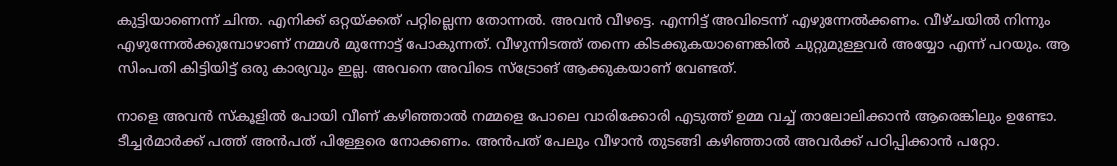കുട്ടിയാണെന്ന് ചിന്ത. എനിക്ക് ഒറ്റയ്ക്കത് പറ്റില്ലെന്ന തോന്നല്‍. അവന്‍ വീഴട്ടെ. എന്നിട്ട് അവിടെന്ന് എഴുന്നേല്‍ക്കണം. വീഴ്ചയില്‍ നിന്നും എഴുന്നേല്‍ക്കുമ്പോഴാണ് നമ്മള്‍ മുന്നോട്ട് പോകുന്നത്. വീഴുന്നിടത്ത് തന്നെ കിടക്കുകയാണെങ്കില്‍ ചുറ്റുമുള്ളവര്‍ അയ്യോ എന്ന് പറയും. ആ സിംപതി കിട്ടിയിട്ട് ഒരു കാര്യവും ഇല്ല. അവനെ അവിടെ സ്ട്രോങ് ആക്കുകയാണ് വേണ്ടത്.

നാളെ അവന്‍ സ്കൂളില്‍ പോയി വീണ് കഴിഞ്ഞാല്‍ നമ്മളെ പോലെ വാരിക്കോരി എടുത്ത് ഉമ്മ വച്ച് താലോലിക്കാന്‍ ആരെങ്കിലും ഉണ്ടോ. ടീച്ചര്‍മാര്‍ക്ക് പത്ത് അന്‍പത് പിള്ളേരെ നോക്കണം. അന്‍പത് പേലും വീഴാന്‍ തുടങ്ങി കഴിഞ്ഞാൽ അവര്‍ക്ക് പഠിപ്പിക്കാന്‍ പറ്റോ.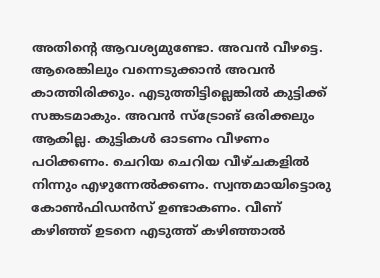അതിന്‍റെ ആവശ്യമുണ്ടോ. അവന്‍ വീഴട്ടെ. ആരെങ്കിലും വന്നെടുക്കാന്‍ അവന്‍ കാത്തിരിക്കും. എടുത്തിട്ടില്ലെങ്കില്‍ കുട്ടിക്ക് സങ്കടമാകും. അവന്‍ സ്ട്രോങ് ഒരിക്കലും ആകില്ല. കുട്ടികള്‍ ഓടണം വീഴണം പഠിക്കണം. ചെറിയ ചെറിയ വീഴ്ചകളില്‍ നിന്നും എഴുന്നേല്‍ക്കണം. സ്വന്തമായിട്ടൊരു കോണ്‍ഫിഡന്‍സ് ഉണ്ടാകണം. വീണ് കഴിഞ്ഞ് ഉടനെ എടുത്ത് കഴിഞ്ഞാല്‍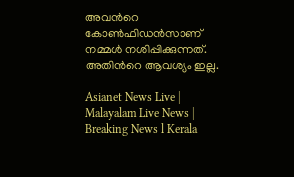അവന്‍റെ കോണ്‍ഫിഡന്‍സാണ് നമ്മള്‍ നശിപ്പിക്കുന്നത്. അതിന്‍റെ ആവശ്യം ഇല്ല.

Asianet News Live | Malayalam Live News | Breaking News l Kerala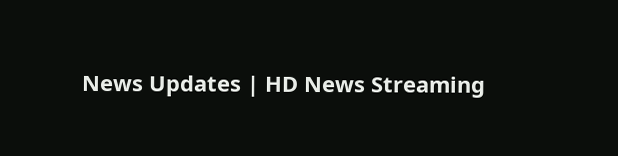News Updates | HD News Streaming